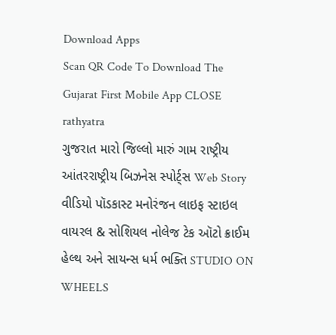Download Apps
Scan QR Code To Download The Gujarat First Mobile App CLOSE
rathyatra
ગુજરાત મારો જિલ્લો મારું ગામ રાષ્ટ્રીય આંતરરાષ્ટ્રીય બિઝનેસ સ્પોર્ટ્સ Web Story વીડિયો પૉડકાસ્ટ મનોરંજન લાઇફ સ્ટાઇલ વાયરલ & સોશિયલ નોલેજ ટેક ઑટો ક્રાઈમ હેલ્થ અને સાયન્સ ધર્મ ભક્તિ STUDIO ON WHEELS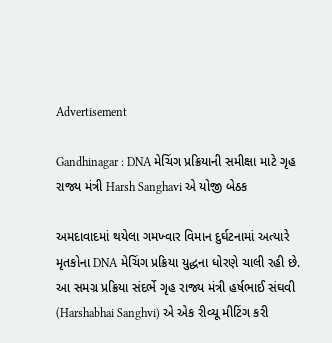Advertisement

Gandhinagar : DNA મેચિંગ પ્રક્રિયાની સમીક્ષા માટે ગૃહ રાજ્ય મંત્રી Harsh Sanghavi એ યોજી બેઠક

અમદાવાદમાં થયેલા ગમખ્વાર વિમાન દુર્ઘટનામાં અત્યારે મૃતકોના DNA મેચિંગ પ્રક્રિયા યુદ્ધના ધોરણે ચાલી રહી છે. આ સમગ્ર પ્રક્રિયા સંદર્ભે ગૃહ રાજ્ય મંત્રી હર્ષભાઈ સંઘવી (Harshabhai Sanghvi) એ એક રીવ્યૂ મીટિંગ કરી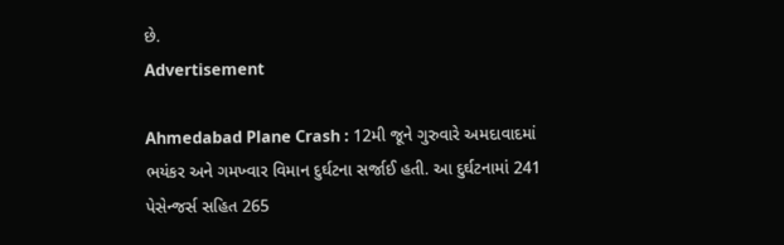છે.
Advertisement

Ahmedabad Plane Crash : 12મી જૂને ગુરુવારે અમદાવાદમાં ભયંકર અને ગમખ્વાર વિમાન દુર્ઘટના સર્જાઈ હતી. આ દુર્ઘટનામાં 241 પેસેન્જર્સ સહિત 265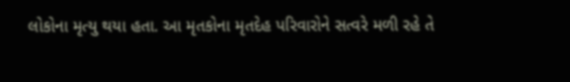લોકોના મૃત્યુ થયા હતા. આ મૃતકોના મૃતદેહ પરિવારોને સત્વરે મળી રહે તે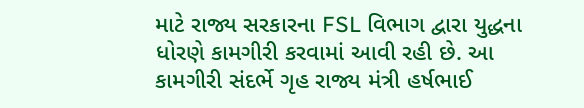માટે રાજ્ય સરકારના FSL વિભાગ દ્વારા યુદ્ધના ધોરણે કામગીરી કરવામાં આવી રહી છે. આ કામગીરી સંદર્ભે ગૃહ રાજ્ય મંત્રી હર્ષભાઈ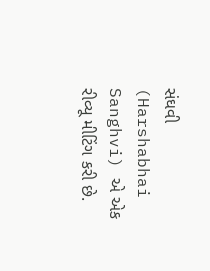સંઘવી (Harshabhai Sanghvi) એ એક રીવ્યૂ મીટિંગ કરી છે.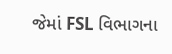જેમાં FSL વિભાગના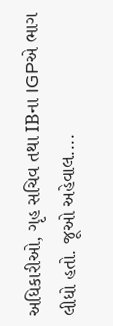અધિકારીઓ, ગૃહ સચિવ તથા IBના IGPએ ભાગ લીધો હતો. જૂઓ અહેવાલ....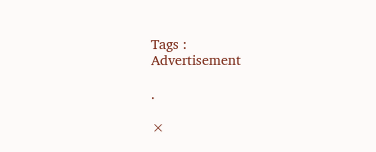Tags :
Advertisement

.

×